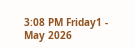3:08 PM Friday1 - May 2026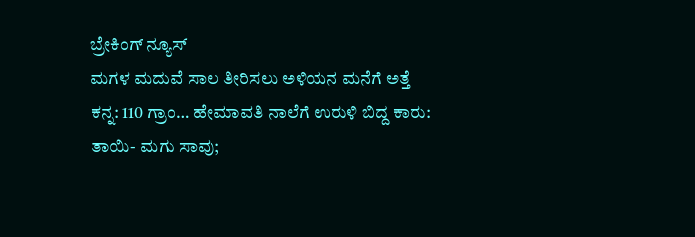ಬ್ರೇಕಿಂಗ್ ನ್ಯೂಸ್
ಮಗಳ ಮದುವೆ ಸಾಲ ತೀರಿಸಲು ಅಳಿಯನ ಮನೆಗೆ ಅತ್ತೆ ಕನ್ನ: 110 ಗ್ರಾಂ… ಹೇಮಾವತಿ ನಾಲೆಗೆ ಉರುಳಿ ಬಿದ್ದ ಕಾರು: ತಾಯಿ- ಮಗು ಸಾವು;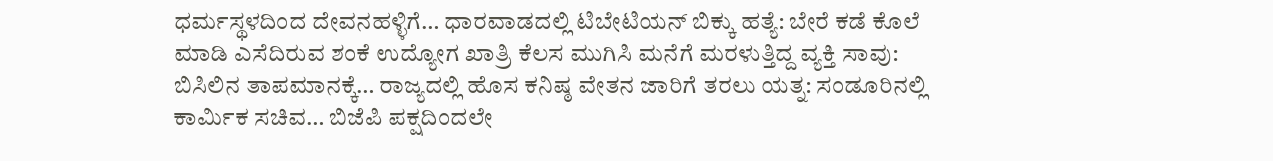ಧರ್ಮಸ್ಥಳದಿಂದ ದೇವನಹಳ್ಳಿಗೆ… ಧಾರವಾಡದಲ್ಲಿ ಟಿಬೇಟಿಯನ್ ಬಿಕ್ಕು ಹತ್ಯೆ: ಬೇರೆ ಕಡೆ ಕೊಲೆ ಮಾಡಿ ಎಸೆದಿರುವ ಶಂಕೆ ಉದ್ಯೋಗ ಖಾತ್ರಿ ಕೆಲಸ ಮುಗಿಸಿ ಮನೆಗೆ ಮರಳುತ್ತಿದ್ದ ವ್ಯಕ್ತಿ ಸಾವು: ಬಿಸಿಲಿನ ತಾಪಮಾನಕ್ಕೆ… ರಾಜ್ಯದಲ್ಲಿ ಹೊಸ ಕನಿಷ್ಠ ವೇತನ ಜಾರಿಗೆ ತರಲು ಯತ್ನ: ಸಂಡೂರಿನಲ್ಲಿ ಕಾರ್ಮಿಕ ಸಚಿವ… ಬಿಜೆಪಿ ಪಕ್ಷದಿಂದಲೇ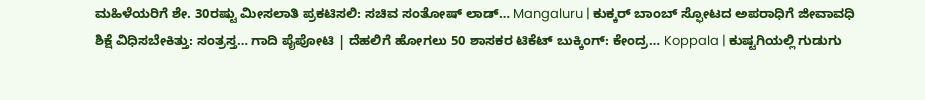ಮಹಿಳೆಯರಿಗೆ ಶೇ. 30ರಷ್ಟು ಮೀಸಲಾತಿ ಪ್ರಕಟಿಸಲಿ: ಸಚಿವ ಸಂತೋಷ್ ಲಾಡ್… Mangaluru | ಕುಕ್ಕರ್‌ ಬಾಂಬ್‌ ಸ್ಫೋಟದ ಅಪರಾಧಿಗೆ ಜೀವಾವಧಿ ಶಿಕ್ಷೆ ವಿಧಿಸಬೇಕಿತ್ತು: ಸಂತ್ರಸ್ತ… ಗಾದಿ ಪೈಪೋಟಿ | ದೆಹಲಿಗೆ ಹೋಗಲು 50 ಶಾಸಕರ ಟಿಕೆಟ್‌ ಬುಕ್ಕಿಂಗ್‌: ಕೇಂದ್ರ… Koppala | ಕುಷ್ಟಗಿಯಲ್ಲಿ ಗುಡುಗು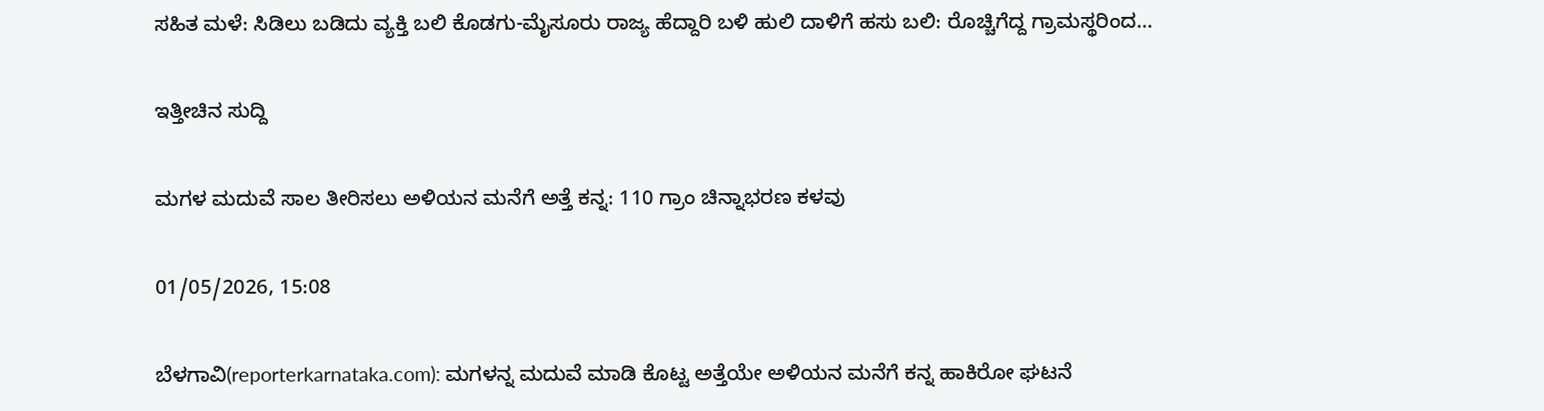ಸಹಿತ ಮಳೆ: ಸಿಡಿಲು ಬಡಿದು ವ್ಯಕ್ತಿ ಬಲಿ ಕೊಡಗು-ಮೈಸೂರು ರಾಜ್ಯ ಹೆದ್ದಾರಿ ಬಳಿ ಹುಲಿ ದಾಳಿಗೆ ಹಸು ಬಲಿ: ರೊಚ್ಚಿಗೆದ್ದ ಗ್ರಾಮಸ್ಥರಿಂದ…

ಇತ್ತೀಚಿನ ಸುದ್ದಿ

ಮಗಳ ಮದುವೆ ಸಾಲ ತೀರಿಸಲು ಅಳಿಯನ ಮನೆಗೆ ಅತ್ತೆ ಕನ್ನ: 110 ಗ್ರಾಂ ಚಿನ್ನಾಭರಣ ಕಳವು

01/05/2026, 15:08

ಬೆಳಗಾವಿ(reporterkarnataka.com): ಮಗಳನ್ನ ಮದುವೆ ಮಾಡಿ ಕೊಟ್ಟ ಅತ್ತೆಯೇ ಅಳಿಯನ ಮನೆಗೆ ಕನ್ನ ಹಾಕಿರೋ ಘಟನೆ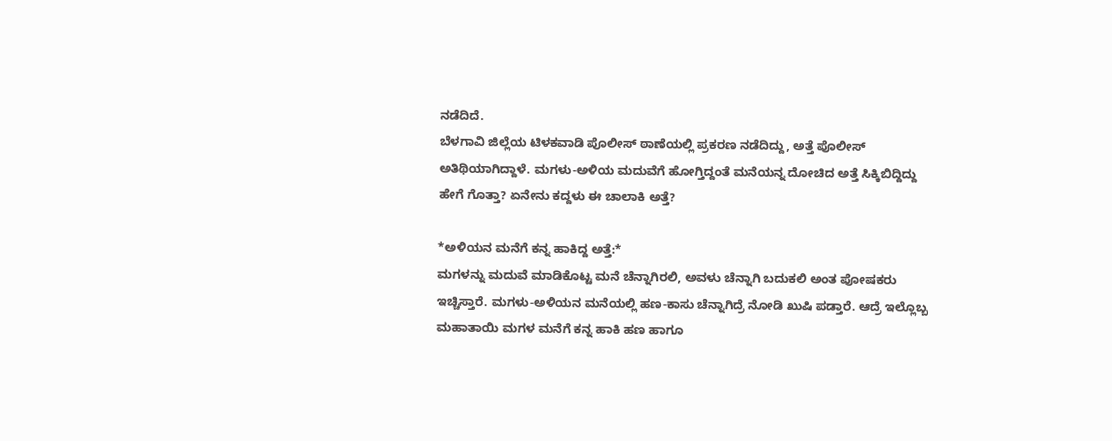ನಡೆದಿದೆ.
ಬೆಳಗಾವಿ ಜಿಲ್ಲೆಯ ಟಿಳಕವಾಡಿ ಪೊಲೀಸ್ ಠಾಣೆಯಲ್ಲಿ ಪ್ರಕರಣ ನಡೆದಿದ್ದು, ಅತ್ತೆ ಪೊಲೀಸ್ ಅತಿಥಿಯಾಗಿದ್ದಾಳೆ. ಮಗಳು-ಅಳಿಯ ಮದುವೆಗೆ ಹೋಗ್ತಿದ್ದಂತೆ ಮನೆಯನ್ನ ದೋಚಿದ ಅತ್ತೆ ಸಿಕ್ಕಿಬಿದ್ದಿದ್ದು ಹೇಗೆ ಗೊತ್ತಾ? ಏನೇನು ಕದ್ದಳು ಈ ಚಾಲಾಕಿ ಅತ್ತೆ?

*ಅಳಿಯನ ಮನೆಗೆ ಕನ್ನ ಹಾಕಿದ್ದ ಅತ್ತೆ:*
ಮಗಳನ್ನು ಮದುವೆ ಮಾಡಿಕೊಟ್ಟ ಮನೆ ಚೆನ್ನಾಗಿರಲಿ, ಅವಳು ಚೆನ್ನಾಗಿ ಬದುಕಲಿ ಅಂತ ಪೋಷಕರು ಇಚ್ಚಿಸ್ತಾರೆ. ಮಗಳು-ಅಳಿಯನ ಮನೆಯಲ್ಲಿ ಹಣ-ಕಾಸು ಚೆನ್ನಾಗಿದ್ರೆ ನೋಡಿ ಖುಷಿ ಪಡ್ತಾರೆ. ಆದ್ರೆ ಇಲ್ಲೊಬ್ಬ ಮಹಾತಾಯಿ ಮಗಳ ಮನೆಗೆ ಕನ್ನ ಹಾಕಿ ಹಣ ಹಾಗೂ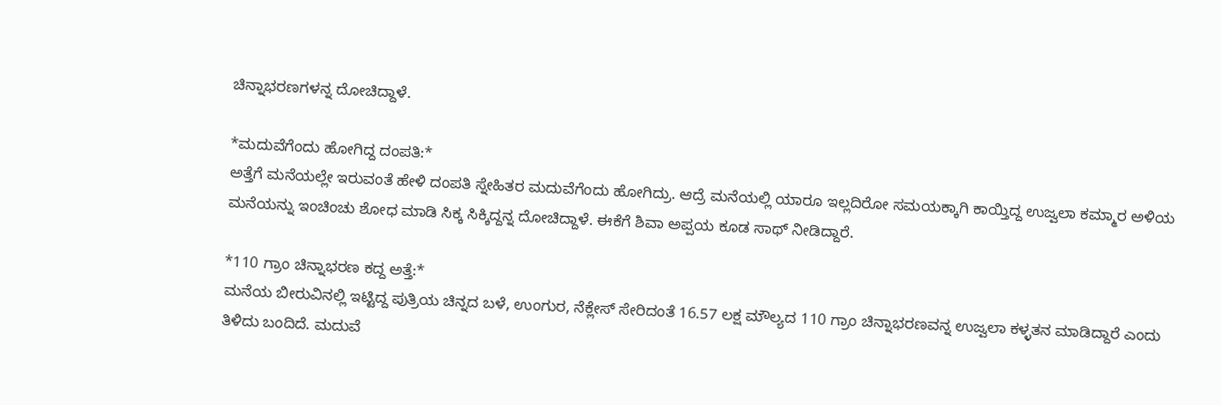ಚಿನ್ನಾಭರಣಗಳನ್ನ ದೋಚಿದ್ದಾಳೆ.

*ಮದುವೆಗೆಂದು ಹೋಗಿದ್ದ ದಂಪತಿ:*
ಅತ್ತೆಗೆ ಮನೆಯಲ್ಲೇ ಇರುವಂತೆ ಹೇಳಿ ದಂಪತಿ ಸ್ನೇಹಿತರ ಮದುವೆಗೆಂದು ಹೋಗಿದ್ರು. ಆದ್ರೆ ಮನೆಯಲ್ಲಿ ಯಾರೂ ಇಲ್ಲದಿರೋ ಸಮಯಕ್ಕಾಗಿ ಕಾಯ್ತಿದ್ದ ಉಜ್ವಲಾ ಕಮ್ಮಾರ ಅಳಿಯ ಮನೆಯನ್ನು ಇಂಚಿಂಚು ಶೋಧ ಮಾಡಿ ಸಿಕ್ಕ ಸಿಕ್ಕಿದ್ದನ್ನ ದೋಚಿದ್ದಾಳೆ. ಈಕೆಗೆ ಶಿವಾ ಅಪ್ಪಯ ಕೂಡ ಸಾಥ್ ನೀಡಿದ್ದಾರೆ.

*110 ಗ್ರಾಂ ಚಿನ್ನಾಭರಣ ಕದ್ದ ಅತ್ತೆ:*
ಮನೆಯ ಬೀರುವಿನಲ್ಲಿ ಇಟ್ಟಿದ್ದ ಪುತ್ರಿಯ ಚಿನ್ನದ ಬಳೆ, ಉಂಗುರ, ನೆಕ್ಲೇಸ್ ಸೇರಿದಂತೆ 16.57 ಲಕ್ಷ ಮೌಲ್ಯದ 110 ಗ್ರಾಂ ಚಿನ್ನಾಭರಣವನ್ನ ಉಜ್ವಲಾ ಕಳ್ಳತನ ಮಾಡಿದ್ದಾರೆ ಎಂದು ತಿಳಿದು ಬಂದಿದೆ. ಮದುವೆ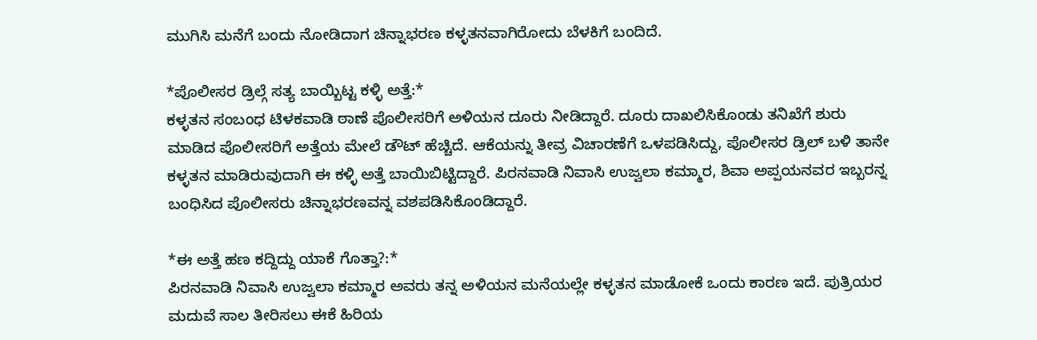ಮುಗಿಸಿ ಮನೆಗೆ ಬಂದು ನೋಡಿದಾಗ ಚಿನ್ನಾಭರಣ ಕಳ್ಳತನವಾಗಿರೋದು ಬೆಳಕಿಗೆ ಬಂದಿದೆ.

*ಪೊಲೀಸರ ಡ್ರಿಲ್ಗೆ ಸತ್ಯ ಬಾಯ್ಬಿಟ್ಟ ಕಳ್ಳಿ ಅತ್ತೆ:*
ಕಳ್ಳತನ ಸಂಬಂಧ ಟಿಳಕವಾಡಿ ಠಾಣೆ ‌ಪೊಲೀಸರಿಗೆ ಅಳಿಯನ ದೂರು ನೀಡಿದ್ದಾರೆ. ದೂರು ದಾಖಲಿಸಿಕೊಂಡು ತನಿಖೆಗೆ ಶುರು ಮಾಡಿದ ಪೊಲೀಸರಿಗೆ ಅತ್ತೆಯ ಮೇಲೆ ಡೌಟ್ ಹೆಚ್ಚಿದೆ. ಆಕೆಯನ್ನು ತೀವ್ರ ವಿಚಾರಣೆಗೆ ಒಳಪಡಿಸಿದ್ದು, ಪೊಲೀಸರ ಡ್ರಿಲ್ ಬಳಿ ತಾನೇ ಕಳ್ಳತನ ಮಾಡಿರುವುದಾಗಿ ಈ ಕಳ್ಳಿ ಅತ್ತೆ ಬಾಯಿಬಿಟ್ಟಿದ್ದಾರೆ. ಪಿರನವಾಡಿ ನಿವಾಸಿ ಉಜ್ವಲಾ ಕಮ್ಮಾರ, ಶಿವಾ ಅಪ್ಪಯನವರ ಇಬ್ಬರನ್ನ ಬಂಧಿಸಿದ ಪೊಲೀಸರು ಚಿನ್ನಾಭರಣವನ್ನ ವಶಪಡಿಸಿಕೊಂಡಿದ್ದಾರೆ.

*ಈ ಅತ್ತೆ ಹಣ ಕದ್ದಿದ್ದು ಯಾಕೆ ಗೊತ್ತಾ?:*
ಪಿರನವಾಡಿ ನಿವಾಸಿ ಉಜ್ವಲಾ ಕಮ್ಮಾರ ಅವರು ತನ್ನ ಅಳಿಯನ ಮನೆಯಲ್ಲೇ ಕಳ್ಳತನ ಮಾಡೋಕೆ ಒಂದು ಕಾರಣ ಇದೆ. ಪುತ್ರಿಯರ ಮದುವೆ ಸಾಲ ತೀರಿಸಲು ಈಕೆ ಹಿರಿಯ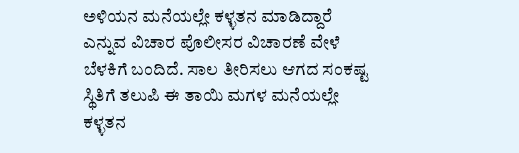ಅಳಿಯನ ಮನೆಯಲ್ಲೇ ಕಳ್ಳತನ ಮಾಡಿದ್ದಾರೆ ಎನ್ನುವ ವಿಚಾರ ಪೊಲೀಸರ ವಿಚಾರಣೆ ವೇಳೆ ಬೆಳಕಿಗೆ ಬಂದಿದೆ. ಸಾಲ ತೀರಿಸಲು ಆಗದ ಸಂಕಷ್ಟ ಸ್ಥಿತಿಗೆ ತಲುಪಿ ಈ ತಾಯಿ ಮಗಳ ಮನೆಯಲ್ಲೇ ಕಳ್ಳತನ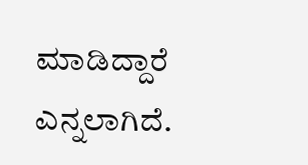ಮಾಡಿದ್ದಾರೆ ಎನ್ನಲಾಗಿದೆ.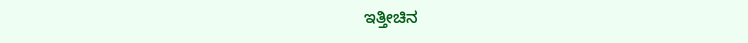ಇತ್ತೀಚಿನ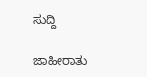ಸುದ್ದಿ

ಜಾಹೀರಾತು